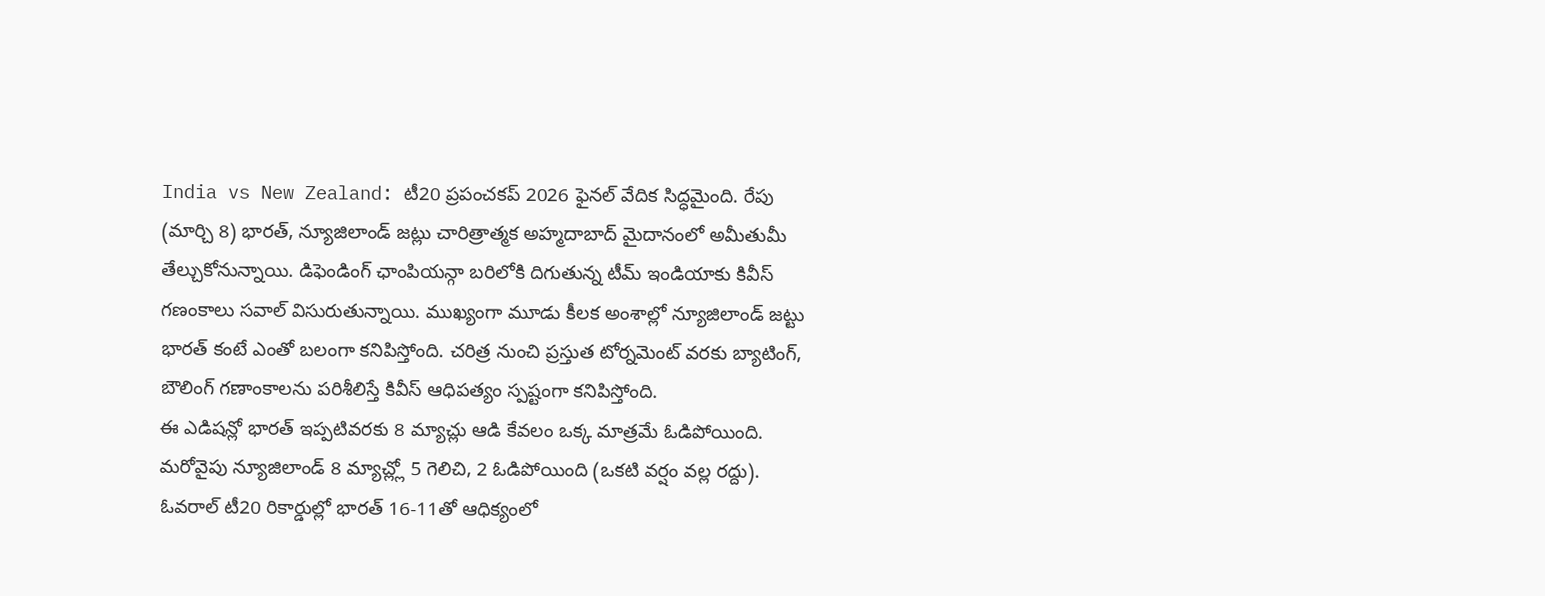India vs New Zealand: టీ20 ప్రపంచకప్ 2026 ఫైనల్ వేదిక సిద్ధమైంది. రేపు (మార్చి 8) భారత్, న్యూజిలాండ్ జట్లు చారిత్రాత్మక అహ్మదాబాద్ మైదానంలో అమీతుమీ తేల్చుకోనున్నాయి. డిఫెండింగ్ ఛాంపియన్గా బరిలోకి దిగుతున్న టీమ్ ఇండియాకు కివీస్ గణంకాలు సవాల్ విసురుతున్నాయి. ముఖ్యంగా మూడు కీలక అంశాల్లో న్యూజిలాండ్ జట్టు భారత్ కంటే ఎంతో బలంగా కనిపిస్తోంది. చరిత్ర నుంచి ప్రస్తుత టోర్నమెంట్ వరకు బ్యాటింగ్, బౌలింగ్ గణాంకాలను పరిశీలిస్తే కివీస్ ఆధిపత్యం స్పష్టంగా కనిపిస్తోంది.
ఈ ఎడిషన్లో భారత్ ఇప్పటివరకు 8 మ్యాచ్లు ఆడి కేవలం ఒక్క మాత్రమే ఓడిపోయింది. మరోవైపు న్యూజిలాండ్ 8 మ్యాచ్ల్లో 5 గెలిచి, 2 ఓడిపోయింది (ఒకటి వర్షం వల్ల రద్దు). ఓవరాల్ టీ20 రికార్డుల్లో భారత్ 16-11తో ఆధిక్యంలో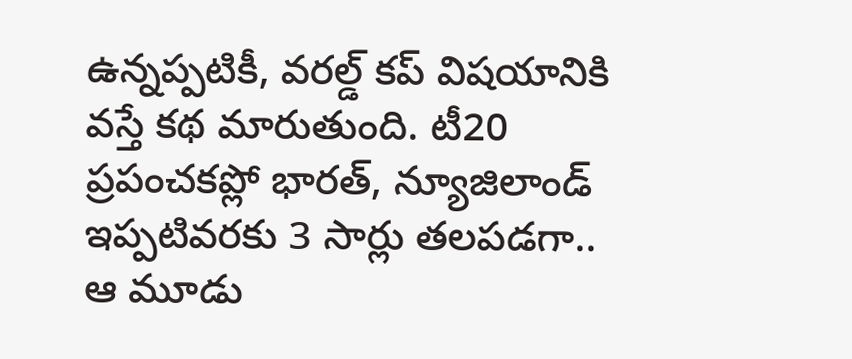ఉన్నప్పటికీ, వరల్డ్ కప్ విషయానికి వస్తే కథ మారుతుంది. టీ20 ప్రపంచకప్లో భారత్, న్యూజిలాండ్ ఇప్పటివరకు 3 సార్లు తలపడగా.. ఆ మూడు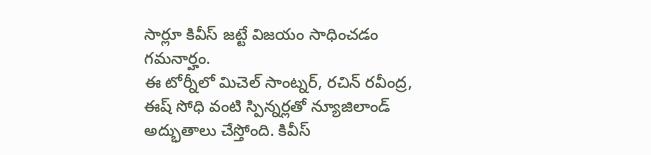సార్లూ కివీస్ జట్టే విజయం సాధించడం గమనార్హం.
ఈ టోర్నీలో మిచెల్ సాంట్నర్, రచిన్ రవీంద్ర, ఈష్ సోధి వంటి స్పిన్నర్లతో న్యూజిలాండ్ అద్భుతాలు చేస్తోంది. కివీస్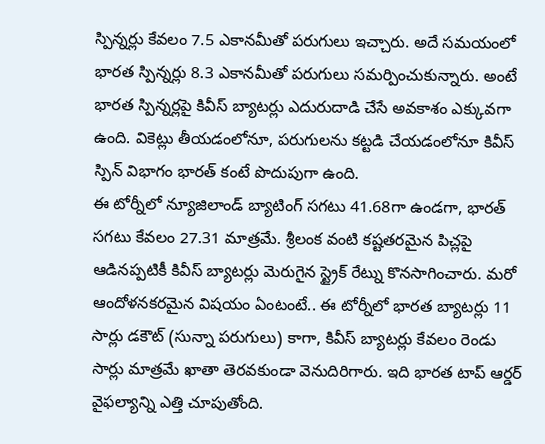స్పిన్నర్లు కేవలం 7.5 ఎకానమీతో పరుగులు ఇచ్చారు. అదే సమయంలో భారత స్పిన్నర్లు 8.3 ఎకానమీతో పరుగులు సమర్పించుకున్నారు. అంటే భారత స్పిన్నర్లపై కివీస్ బ్యాటర్లు ఎదురుదాడి చేసే అవకాశం ఎక్కువగా ఉంది. వికెట్లు తీయడంలోనూ, పరుగులను కట్టడి చేయడంలోనూ కివీస్ స్పిన్ విభాగం భారత్ కంటే పొదుపుగా ఉంది.
ఈ టోర్నీలో న్యూజిలాండ్ బ్యాటింగ్ సగటు 41.68గా ఉండగా, భారత్ సగటు కేవలం 27.31 మాత్రమే. శ్రీలంక వంటి కష్టతరమైన పిచ్లపై ఆడినప్పటికీ కివీస్ బ్యాటర్లు మెరుగైన స్ట్రైక్ రేట్ను కొనసాగించారు. మరో ఆందోళనకరమైన విషయం ఏంటంటే.. ఈ టోర్నీలో భారత బ్యాటర్లు 11 సార్లు డకౌట్ (సున్నా పరుగులు) కాగా, కివీస్ బ్యాటర్లు కేవలం రెండు సార్లు మాత్రమే ఖాతా తెరవకుండా వెనుదిరిగారు. ఇది భారత టాప్ ఆర్డర్ వైఫల్యాన్ని ఎత్తి చూపుతోంది.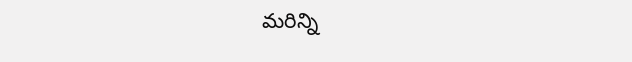మరిన్ని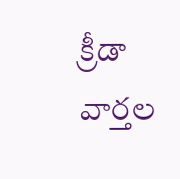క్రీడా వార్తల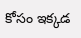కోసం ఇక్కడ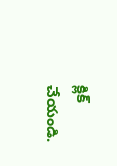క్లిక్ చేయండి.